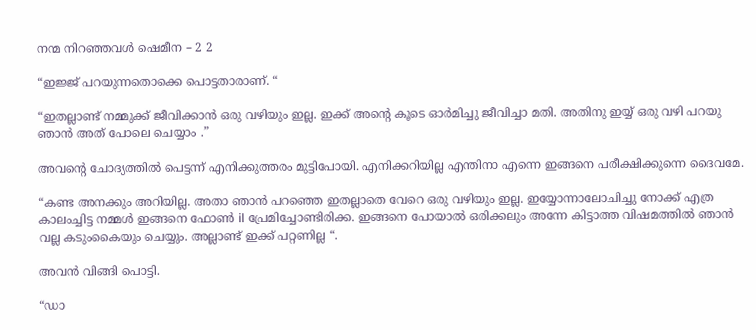നന്മ നിറഞ്ഞവൾ ഷെമീന – 2 2

“ഇജ്ജ് പറയുന്നതൊക്കെ പൊട്ടതാരാണ്. “

“ഇതല്ലാണ്ട് നമ്മുക്ക് ജീവിക്കാൻ ഒരു വഴിയും ഇല്ല. ഇക്ക് അന്റെ കൂടെ ഓർമിച്ചു ജീവിച്ചാ മതി. അതിനു ഇയ്യ്‌ ഒരു വഴി പറയു ഞാൻ അത് പോലെ ചെയ്യാം .”

അവന്റെ ചോദ്യത്തിൽ പെട്ടന്ന് എനിക്കുത്തരം മുട്ടിപോയി. എനിക്കറിയില്ല എന്തിനാ എന്നെ ഇങ്ങനെ പരീക്ഷിക്കുന്നെ ദൈവമേ.

“കണ്ട അനക്കും അറിയില്ല. അതാ ഞാൻ പറഞ്ഞെ ഇതല്ലാതെ വേറെ ഒരു വഴിയും ഇല്ല. ഇയ്യോന്നാലോചിച്ചു നോക്ക് എത്ര കാലംച്ചിട്ട നമ്മൾ ഇങ്ങനെ ഫോൺ il പ്രേമിച്ചോണ്ടിരിക്ക. ഇങ്ങനെ പോയാൽ ഒരിക്കലും അന്നേ കിട്ടാത്ത വിഷമത്തിൽ ഞാൻ വല്ല കടുംകൈയും ചെയ്യും. അല്ലാണ്ട് ഇക്ക് പറ്റണില്ല “.

അവൻ വിങ്ങി പൊട്ടി.

“ഡാ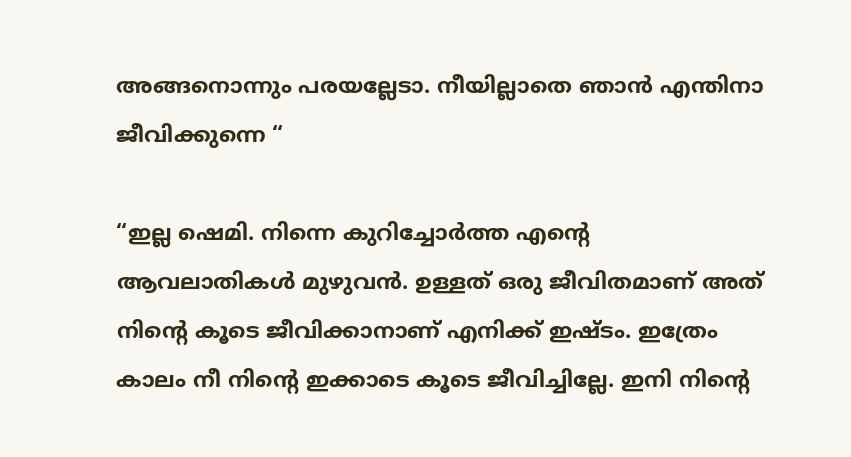അങ്ങനൊന്നും പരയല്ലേടാ. നീയില്ലാതെ ഞാൻ എന്തിനാ ജീവിക്കുന്നെ “

“ഇല്ല ഷെമി. നിന്നെ കുറിച്ചോർത്ത എന്റെ ആവലാതികൾ മുഴുവൻ. ഉള്ളത് ഒരു ജീവിതമാണ് അത് നിന്റെ കൂടെ ജീവിക്കാനാണ് എനിക്ക് ഇഷ്ടം. ഇത്രേം കാലം നീ നിന്റെ ഇക്കാടെ കൂടെ ജീവിച്ചില്ലേ. ഇനി നിന്റെ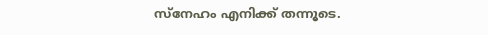സ്നേഹം എനിക്ക് തന്നൂടെ.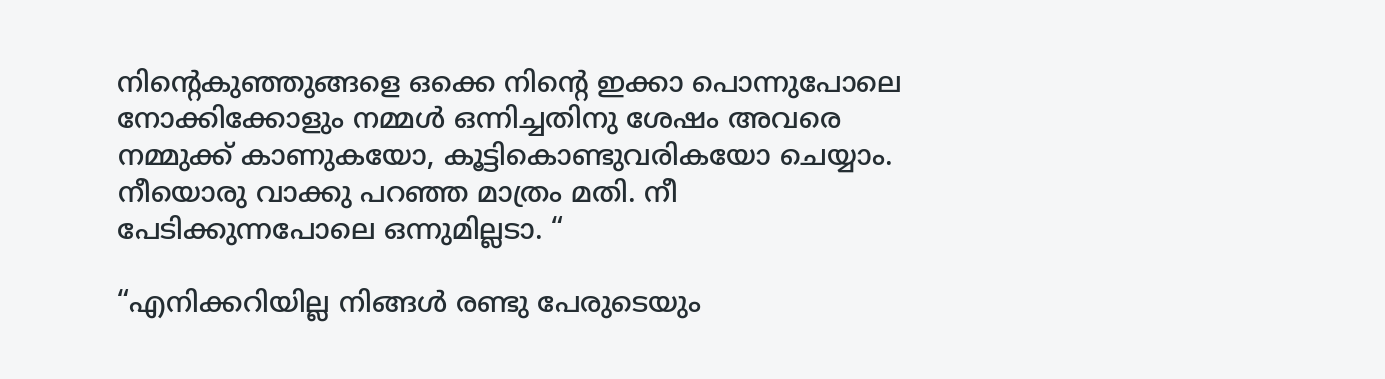നിന്റെകുഞ്ഞുങ്ങളെ ഒക്കെ നിന്റെ ഇക്കാ പൊന്നുപോലെ നോക്കിക്കോളും നമ്മൾ ഒന്നിച്ചതിനു ശേഷം അവരെ നമ്മുക്ക് കാണുകയോ, കൂട്ടികൊണ്ടുവരികയോ ചെയ്യാം. നീയൊരു വാക്കു പറഞ്ഞ മാത്രം മതി. നീ പേടിക്കുന്നപോലെ ഒന്നുമില്ലടാ. “

“എനിക്കറിയില്ല നിങ്ങൾ രണ്ടു പേരുടെയും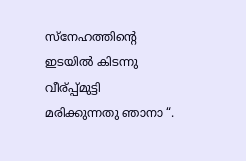സ്നേഹത്തിന്റെ ഇടയിൽ കിടന്നു വീര്പ്പ്മുട്ടി മരിക്കുന്നതു ഞാനാ “.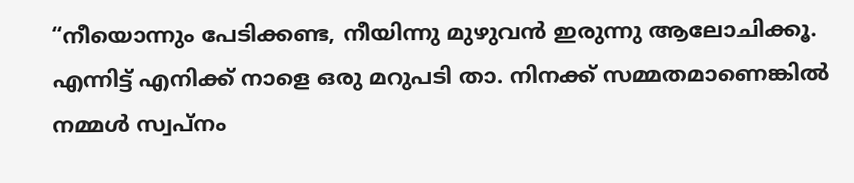“നീയൊന്നും പേടിക്കണ്ട, നീയിന്നു മുഴുവൻ ഇരുന്നു ആലോചിക്കൂ. എന്നിട്ട് എനിക്ക് നാളെ ഒരു മറുപടി താ. നിനക്ക് സമ്മതമാണെങ്കിൽ നമ്മൾ സ്വപ്നം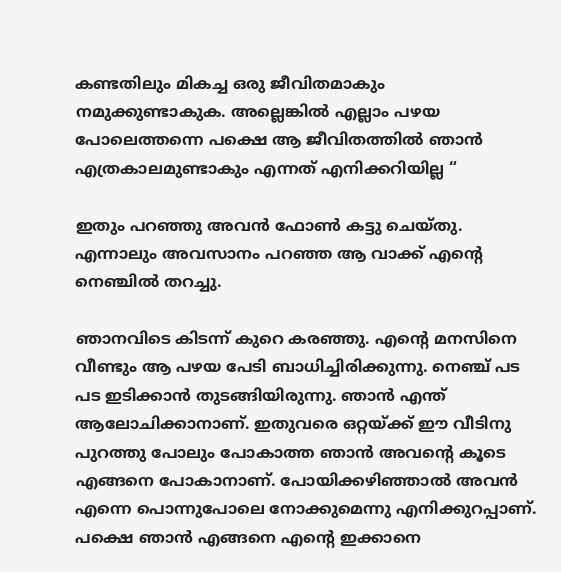കണ്ടതിലും മികച്ച ഒരു ജീവിതമാകും നമുക്കുണ്ടാകുക. അല്ലെങ്കിൽ എല്ലാം പഴയ പോലെത്തന്നെ പക്ഷെ ആ ജീവിതത്തിൽ ഞാൻ എത്രകാലമുണ്ടാകും എന്നത് എനിക്കറിയില്ല “

ഇതും പറഞ്ഞു അവൻ ഫോൺ കട്ടു ചെയ്തു. എന്നാലും അവസാനം പറഞ്ഞ ആ വാക്ക് എന്റെ നെഞ്ചിൽ തറച്ചു.

ഞാനവിടെ കിടന്ന് കുറെ കരഞ്ഞു. എന്റെ മനസിനെ വീണ്ടും ആ പഴയ പേടി ബാധിച്ചിരിക്കുന്നു. നെഞ്ച് പട പട ഇടിക്കാൻ തുടങ്ങിയിരുന്നു. ഞാൻ എന്ത് ആലോചിക്കാനാണ്. ഇതുവരെ ഒറ്റയ്ക്ക് ഈ വീടിനു പുറത്തു പോലും പോകാത്ത ഞാൻ അവന്റെ കൂടെ എങ്ങനെ പോകാനാണ്. പോയിക്കഴിഞ്ഞാൽ അവൻ എന്നെ പൊന്നുപോലെ നോക്കുമെന്നു എനിക്കുറപ്പാണ്. പക്ഷെ ഞാൻ എങ്ങനെ എന്റെ ഇക്കാനെ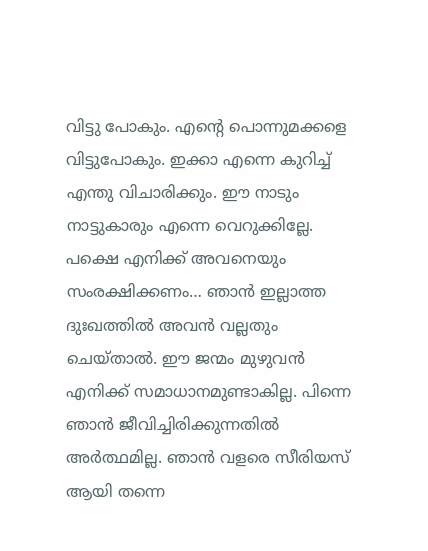വിട്ടു പോകും. എന്റെ പൊന്നുമക്കളെ വിട്ടുപോകും. ഇക്കാ എന്നെ കുറിച്ച് എന്തു വിചാരിക്കും. ഈ നാടും നാട്ടുകാരും എന്നെ വെറുക്കില്ലേ. പക്ഷെ എനിക്ക് അവനെയും സംരക്ഷിക്കണം… ഞാൻ ഇല്ലാത്ത ദുഃഖത്തിൽ അവൻ വല്ലതും ചെയ്‌താൽ. ഈ ജന്മം മുഴുവൻ എനിക്ക് സമാധാനമുണ്ടാകില്ല. പിന്നെ ഞാൻ ജീവിച്ചിരിക്കുന്നതിൽ അർത്ഥമില്ല. ഞാൻ വളരെ സീരിയസ് ആയി തന്നെ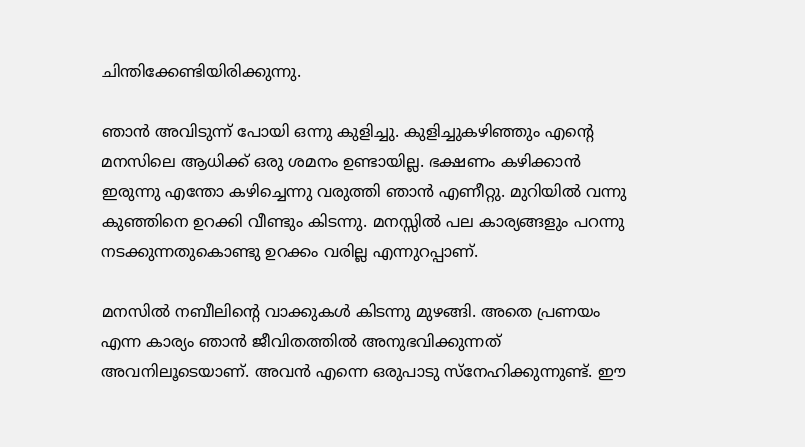ചിന്തിക്കേണ്ടിയിരിക്കുന്നു.

ഞാൻ അവിടുന്ന് പോയി ഒന്നു കുളിച്ചു. കുളിച്ചുകഴിഞ്ഞും എന്റെ മനസിലെ ആധിക്ക് ഒരു ശമനം ഉണ്ടായില്ല. ഭക്ഷണം കഴിക്കാൻ ഇരുന്നു എന്തോ കഴിച്ചെന്നു വരുത്തി ഞാൻ എണീറ്റു. മുറിയിൽ വന്നു കുഞ്ഞിനെ ഉറക്കി വീണ്ടും കിടന്നു. മനസ്സിൽ പല കാര്യങ്ങളും പറന്നു നടക്കുന്നതുകൊണ്ടു ഉറക്കം വരില്ല എന്നുറപ്പാണ്.

മനസിൽ നബീലിന്റെ വാക്കുകൾ കിടന്നു മുഴങ്ങി. അതെ പ്രണയം എന്ന കാര്യം ഞാൻ ജീവിതത്തിൽ അനുഭവിക്കുന്നത് അവനിലൂടെയാണ്. അവൻ എന്നെ ഒരുപാടു സ്നേഹിക്കുന്നുണ്ട്. ഈ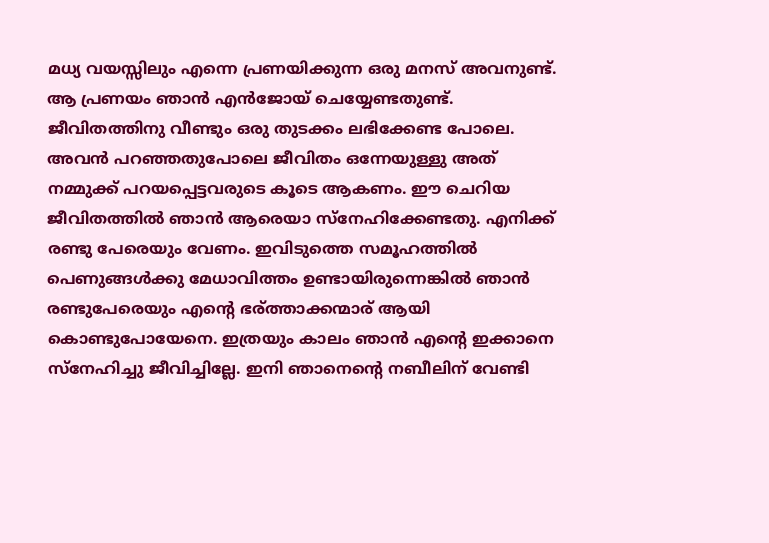മധ്യ വയസ്സിലും എന്നെ പ്രണയിക്കുന്ന ഒരു മനസ് അവനുണ്ട്. ആ പ്രണയം ഞാൻ എൻജോയ് ചെയ്യേണ്ടതുണ്ട്. ജീവിതത്തിനു വീണ്ടും ഒരു തുടക്കം ലഭിക്കേണ്ട പോലെ. അവൻ പറഞ്ഞതുപോലെ ജീവിതം ഒന്നേയുള്ളു അത് നമ്മുക്ക് പറയപ്പെട്ടവരുടെ കൂടെ ആകണം. ഈ ചെറിയ ജീവിതത്തിൽ ഞാൻ ആരെയാ സ്‌നേഹിക്കേണ്ടതു. എനിക്ക് രണ്ടു പേരെയും വേണം. ഇവിടുത്തെ സമൂഹത്തിൽ പെണുങ്ങൾക്കു മേധാവിത്തം ഉണ്ടായിരുന്നെങ്കിൽ ഞാൻ രണ്ടുപേരെയും എന്റെ ഭര്ത്താക്കന്മാര് ആയി കൊണ്ടുപോയേനെ. ഇത്രയും കാലം ഞാൻ എന്റെ ഇക്കാനെ സ്നേഹിച്ചു ജീവിച്ചില്ലേ. ഇനി ഞാനെന്റെ നബീലിന് വേണ്ടി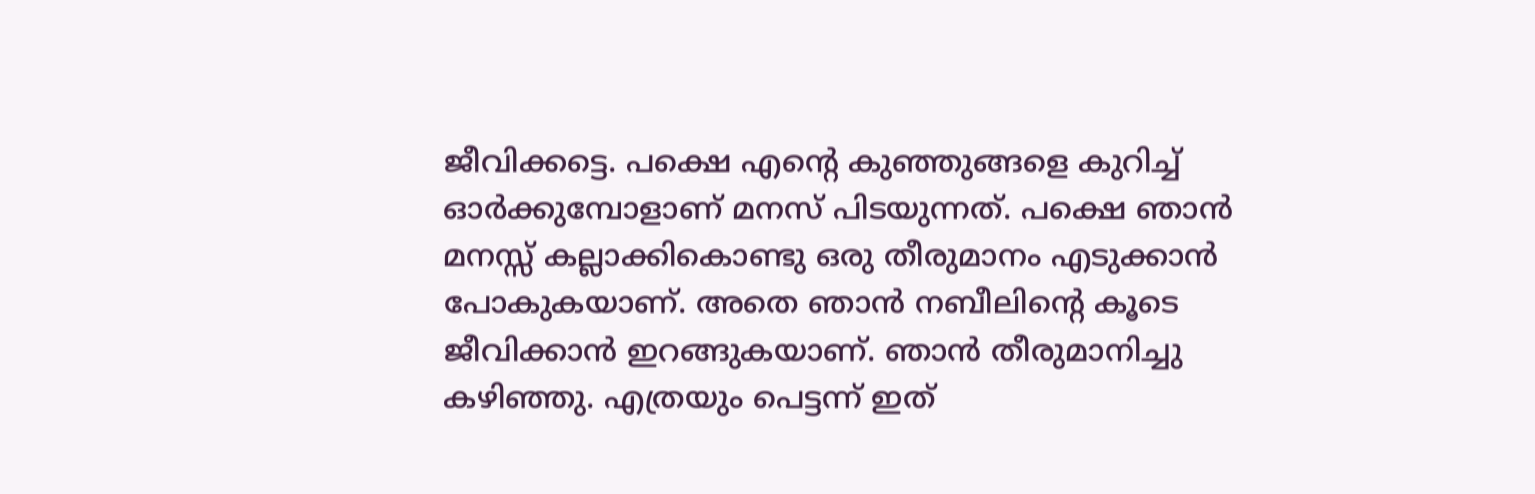ജീവിക്കട്ടെ. പക്ഷെ എന്റെ കുഞ്ഞുങ്ങളെ കുറിച്ച് ഓർക്കുമ്പോളാണ് മനസ് പിടയുന്നത്. പക്ഷെ ഞാൻ മനസ്സ് കല്ലാക്കികൊണ്ടു ഒരു തീരുമാനം എടുക്കാൻ പോകുകയാണ്. അതെ ഞാൻ നബീലിന്റെ കൂടെ ജീവിക്കാൻ ഇറങ്ങുകയാണ്. ഞാൻ തീരുമാനിച്ചു കഴിഞ്ഞു. എത്രയും പെട്ടന്ന് ഇത്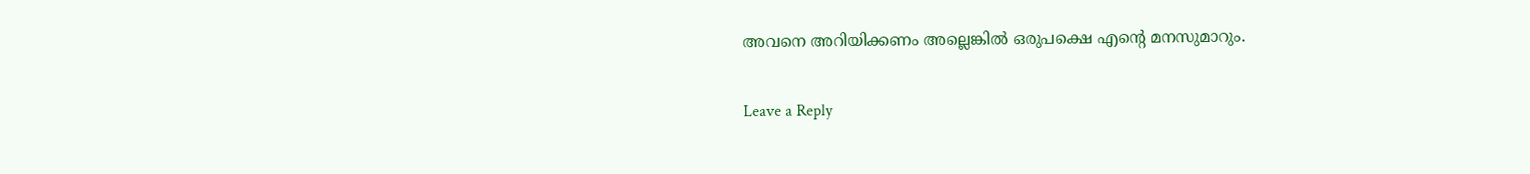അവനെ അറിയിക്കണം അല്ലെങ്കിൽ ഒരുപക്ഷെ എന്റെ മനസുമാറും.

Leave a Reply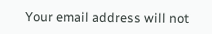Your email address will not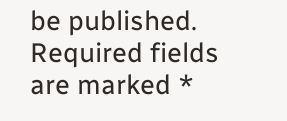be published. Required fields are marked *